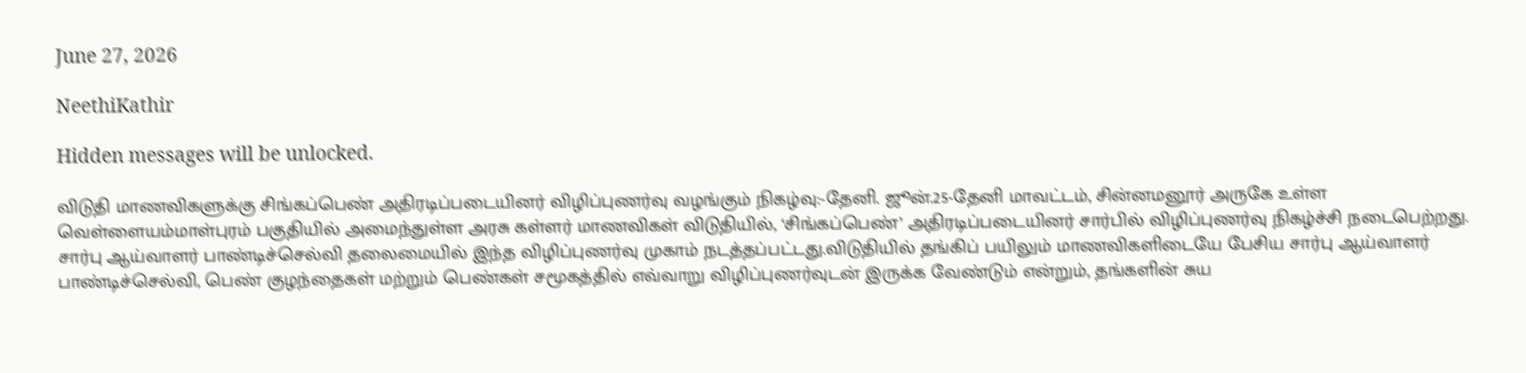June 27, 2026

NeethiKathir

Hidden messages will be unlocked.

விடுதி மாணவிகளுக்கு சிங்கப்பெண் அதிரடிப்படையினர் விழிப்புணர்வு வழங்கும் நிகழ்வு:-தேனி. ஜூன்.25-தேனி மாவட்டம், சின்னமனூர் அருகே உள்ள வெள்ளையம்மாள்புரம் பகுதியில் அமைந்துள்ள அரசு கள்ளர் மாணவிகள் விடுதியில், ‘சிங்கப்பெண்’ அதிரடிப்படையினர் சார்பில் விழிப்புணர்வு நிகழ்ச்சி நடைபெற்றது. சார்பு ஆய்வாளர் பாண்டிச்செல்வி தலைமையில் இந்த விழிப்புணர்வு முகாம் நடத்தப்பட்டது.விடுதியில் தங்கிப் பயிலும் மாணவிகளிடையே பேசிய சார்பு ஆய்வாளர் பாண்டிச்செல்வி, பெண் குழந்தைகள் மற்றும் பெண்கள் சமூகத்தில் எவ்வாறு விழிப்புணர்வுடன் இருக்க வேண்டும் என்றும், தங்களின் சுய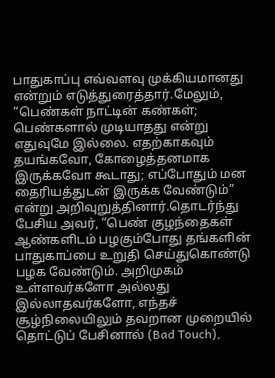பாதுகாப்பு எவ்வளவு முக்கியமானது என்றும் எடுத்துரைத்தார்.மேலும், “பெண்கள் நாட்டின் கண்கள்; பெண்களால் முடியாதது என்று எதுவுமே இல்லை. எதற்காகவும் தயங்கவோ, கோழைத்தனமாக இருக்கவோ கூடாது; எப்போதும் மன தைரியத்துடன் இருக்க வேண்டும்” என்று அறிவுறுத்தினார்.தொடர்ந்து பேசிய அவர், “பெண் குழந்தைகள் ஆண்களிடம் பழகும்போது தங்களின் பாதுகாப்பை உறுதி செய்துகொண்டு பழக வேண்டும். அறிமுகம் உள்ளவர்களோ அல்லது இல்லாதவர்களோ, எந்தச் சூழ்நிலையிலும் தவறான முறையில் தொட்டுப் பேசினால் (Bad Touch),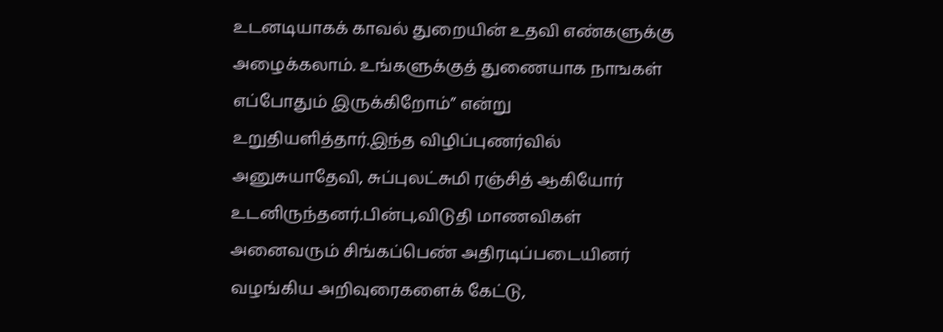உடனடியாகக் காவல் துறையின் உதவி எண்களுக்கு அழைக்கலாம். உங்களுக்குத் துணையாக நாஙகள் எப்போதும் இருக்கிறோம்” என்று உறுதியளித்தார்.இந்த விழிப்புணர்வில் அனுசுயாதேவி, சுப்புலட்சுமி ரஞ்சித் ஆகியோர் உடனிருந்தனர்.பின்பு,விடுதி மாணவிகள் அனைவரும் சிங்கப்பெண் அதிரடிப்படையினர் வழங்கிய அறிவுரைகளைக் கேட்டு,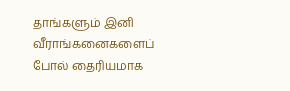தாங்களும் இனி வீராங்கனைகளைப் போல் தைரியமாக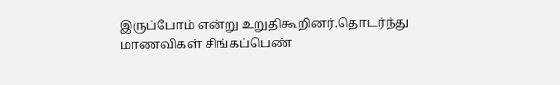இருப்போம் என்று உறுதிகூறினர்.தொடர்ந்து மாணவிகள் சிங்கப்பெண்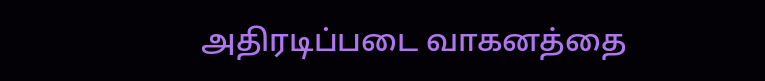அதிரடிப்படை வாகனத்தை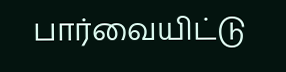பார்வையிட்டு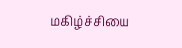மகிழ்ச்சியை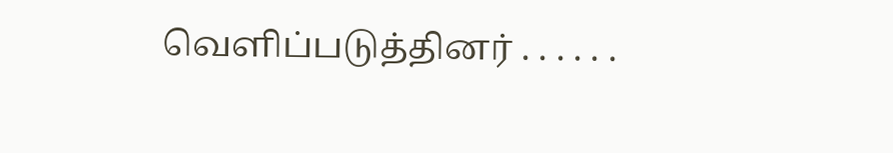வெளிப்படுத்தினர் . . . . . .